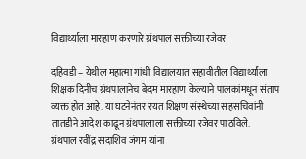विद्यार्थ्याला मारहाण करणारे ग्रंथपाल सक्तीच्या रजेवर

दहिवडी – येथील महात्मा गांधी विद्यालयात सहावीतील विद्यार्थ्यांला शिक्षक दिनीच ग्रंथपालानेच बेदम मारहाण केल्याने पालकांमधून संताप व्यक्त होत आहे. या घटनेनंतर रयत शिक्षण संस्थेच्या सहसचिवांनी तातडीने आदेश काढून ग्रंथपालाला सक्तीच्या रजेवर पाठविले.
ग्रंथपाल रवींद्र सदाशिव जंगम यांना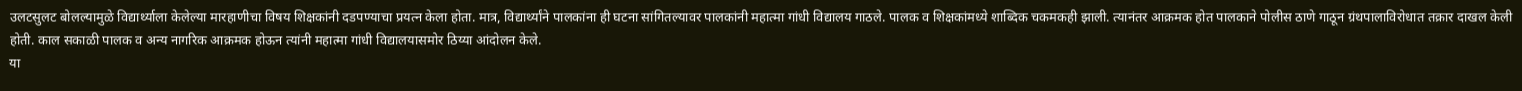उलटसुलट बोलल्यामुळे विद्यार्थ्याला केलेल्या मारहाणीचा विषय शिक्षकांनी दडपण्याचा प्रयत्न केला होता. मात्र, विद्यार्थ्यांने पालकांना ही घटना सांगितल्यावर पालकांनी महात्मा गांधी विद्यालय गाठले. पालक व शिक्षकांमध्ये शाब्दिक चकमकही झाली. त्यानंतर आक्रमक होत पालकाने पोलीस ठाणे गाठून ग्रंथपालाविरोधात तक्रार दाखल केली होती. काल सकाळी पालक व अन्य नागरिक आक्रमक होऊन त्यांनी महात्मा गांधी विद्यालयासमोर ठिय्या आंदोलन केले.
या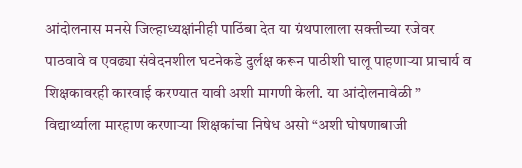आंदोलनास मनसे जिल्हाध्यक्षांनीही पाठिंबा देत या ग्रंथपालाला सक्तीच्या रजेवर पाठवावे व एवढ्या संवेदनशील घटनेकडे दुर्लक्ष करून पाठीशी घालू पाहणाऱ्या प्राचार्य व शिक्षकावरही कारवाई करण्यात यावी अशी मागणी केली. या आंदोलनावेळी ” विद्यार्थ्याला मारहाण करणाऱ्या शिक्षकांचा निषेध असो “अशी घोषणाबाजी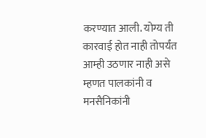करण्यात आली. योग्य ती कारवाई होत नाही तोपर्यंत आम्ही उठणार नाही असे म्हणत पालकांनी व मनसैनिकांनी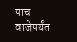पाच वाजेपर्यंत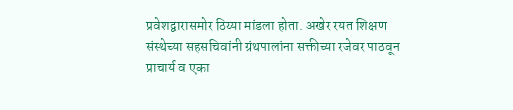प्रवेशद्वारासमोर ठिय्या मांडला होता. अखेर रयत शिक्षण संस्थेच्या सहसचिवांनी ग्रंथपालांना सक्तीच्या रजेवर पाठवून प्राचार्य व एका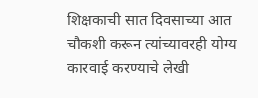शिक्षकाची सात दिवसाच्या आत चौकशी करून त्यांच्यावरही योग्य कारवाई करण्याचे लेखी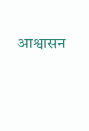आश्वासन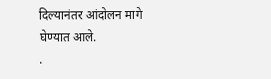दिल्यानंतर आंदोलन मागे घेण्यात आले.
.